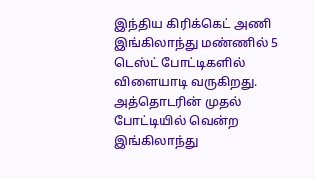இந்திய கிரிக்கெட் அணி இங்கிலாந்து மண்ணில் 5 டெஸ்ட் போட்டிகளில் விளையாடி வருகிறது. அத்தொடரின் முதல் போட்டியில் வென்ற இங்கிலாந்து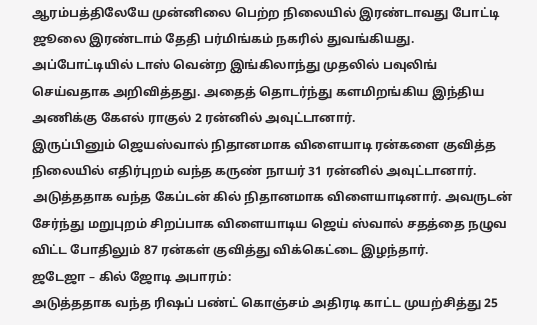ஆரம்பத்திலேயே முன்னிலை பெற்ற நிலையில் இரண்டாவது போட்டி ஜூலை இரண்டாம் தேதி பர்மிங்கம் நகரில் துவங்கியது. அப்போட்டியில் டாஸ் வென்ற இங்கிலாந்து முதலில் பவுலிங் செய்வதாக அறிவித்தது. அதைத் தொடர்ந்து களமிறங்கிய இந்திய அணிக்கு கேஎல் ராகுல் 2 ரன்னில் அவுட்டானார்.
இருப்பினும் ஜெயஸ்வால் நிதானமாக விளையாடி ரன்களை குவித்த நிலையில் எதிர்புறம் வந்த கருண் நாயர் 31 ரன்னில் அவுட்டானார். அடுத்ததாக வந்த கேப்டன் கில் நிதானமாக விளையாடினார். அவருடன் சேர்ந்து மறுபுறம் சிறப்பாக விளையாடிய ஜெய் ஸ்வால் சதத்தை நழுவ விட்ட போதிலும் 87 ரன்கள் குவித்து விக்கெட்டை இழந்தார்.
ஜடேஜா – கில் ஜோடி அபாரம்:
அடுத்ததாக வந்த ரிஷப் பண்ட் கொஞ்சம் அதிரடி காட்ட முயற்சித்து 25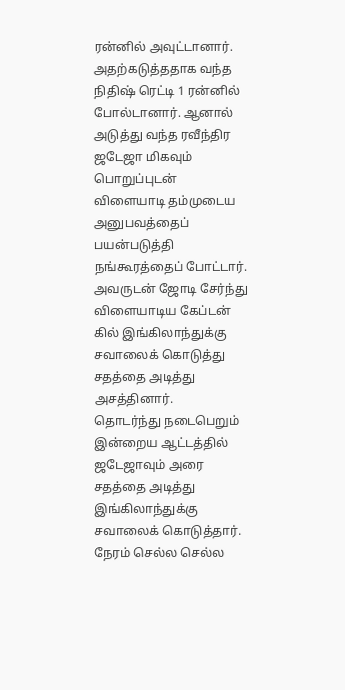ரன்னில் அவுட்டானார். அதற்கடுத்ததாக வந்த நிதிஷ் ரெட்டி 1 ரன்னில் போல்டானார். ஆனால் அடுத்து வந்த ரவீந்திர ஜடேஜா மிகவும் பொறுப்புடன் விளையாடி தம்முடைய அனுபவத்தைப் பயன்படுத்தி நங்கூரத்தைப் போட்டார். அவருடன் ஜோடி சேர்ந்து விளையாடிய கேப்டன் கில் இங்கிலாந்துக்கு சவாலைக் கொடுத்து சதத்தை அடித்து அசத்தினார்.
தொடர்ந்து நடைபெறும் இன்றைய ஆட்டத்தில் ஜடேஜாவும் அரை சதத்தை அடித்து இங்கிலாந்துக்கு சவாலைக் கொடுத்தார். நேரம் செல்ல செல்ல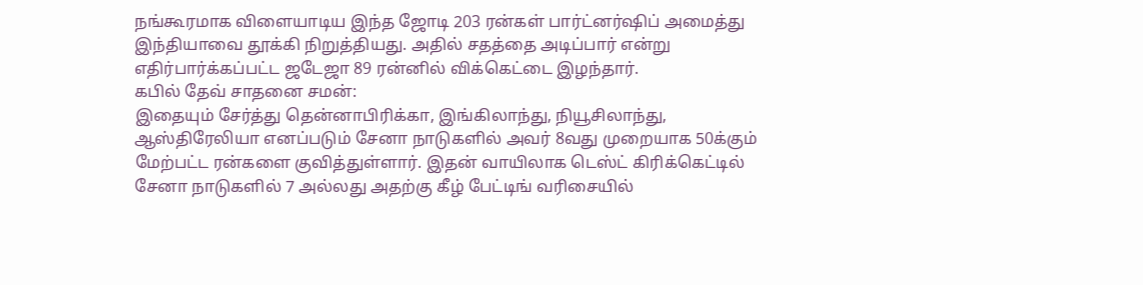நங்கூரமாக விளையாடிய இந்த ஜோடி 203 ரன்கள் பார்ட்னர்ஷிப் அமைத்து இந்தியாவை தூக்கி நிறுத்தியது. அதில் சதத்தை அடிப்பார் என்று எதிர்பார்க்கப்பட்ட ஜடேஜா 89 ரன்னில் விக்கெட்டை இழந்தார்.
கபில் தேவ் சாதனை சமன்:
இதையும் சேர்த்து தென்னாபிரிக்கா, இங்கிலாந்து, நியூசிலாந்து, ஆஸ்திரேலியா எனப்படும் சேனா நாடுகளில் அவர் 8வது முறையாக 50க்கும் மேற்பட்ட ரன்களை குவித்துள்ளார். இதன் வாயிலாக டெஸ்ட் கிரிக்கெட்டில் சேனா நாடுகளில் 7 அல்லது அதற்கு கீழ் பேட்டிங் வரிசையில்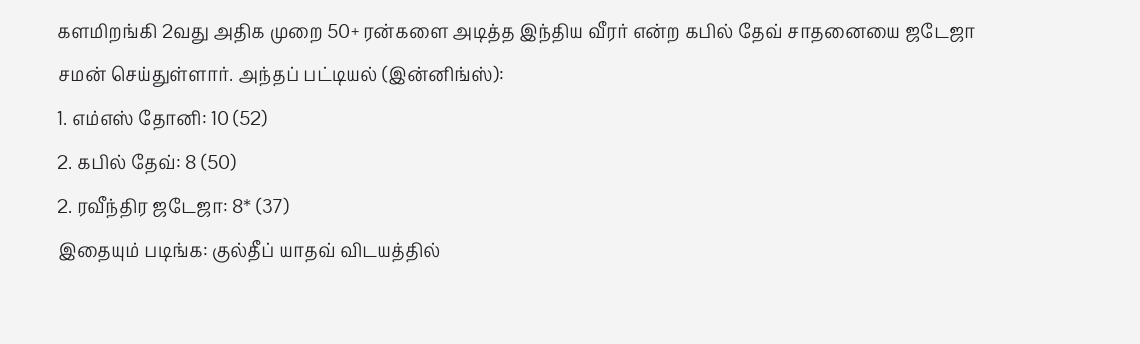களமிறங்கி 2வது அதிக முறை 50+ ரன்களை அடித்த இந்திய வீரர் என்ற கபில் தேவ் சாதனையை ஜடேஜா சமன் செய்துள்ளார். அந்தப் பட்டியல் (இன்னிங்ஸ்):
1. எம்எஸ் தோனி: 10 (52)
2. கபில் தேவ்: 8 (50)
2. ரவீந்திர ஜடேஜா: 8* (37)
இதையும் படிங்க: குல்தீப் யாதவ் விடயத்தில்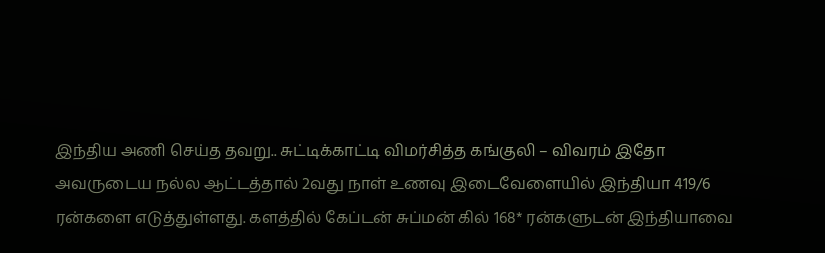இந்திய அணி செய்த தவறு.. சுட்டிக்காட்டி விமர்சித்த கங்குலி – விவரம் இதோ
அவருடைய நல்ல ஆட்டத்தால் 2வது நாள் உணவு இடைவேளையில் இந்தியா 419/6 ரன்களை எடுத்துள்ளது. களத்தில் கேப்டன் சுப்மன் கில் 168* ரன்களுடன் இந்தியாவை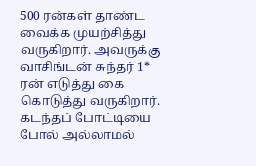500 ரன்கள் தாண்ட வைக்க முயற்சித்து வருகிறார். அவருக்கு வாசிங்டன் சுந்தர் 1* ரன் எடுத்து கை கொடுத்து வருகிறார். கடந்தப் போட்டியை போல் அல்லாமல்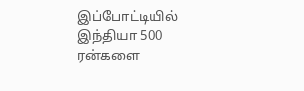இப்போட்டியில் இந்தியா 500 ரன்களை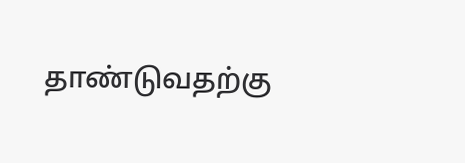தாண்டுவதற்கு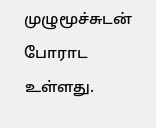முழுமூச்சுடன் போராட உள்ளது.